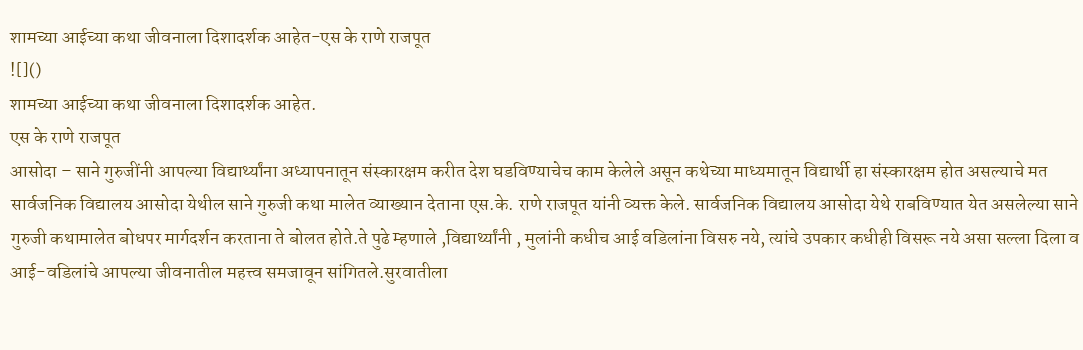शामच्या आईच्या कथा जीवनाला दिशादर्शक आहेत-एस के राणे राजपूत
![]()
शामच्या आईच्या कथा जीवनाला दिशादर्शक आहेत.
एस के राणे राजपूत
आसोदा – साने गुरुजींनी आपल्या विद्यार्थ्यांना अध्यापनातून संस्कारक्षम करीत देश घडविण्याचेच काम केलेले असून कथेच्या माध्यमातून विद्यार्थी हा संस्कारक्षम होत असल्याचे मत सार्वजनिक विद्यालय आसोदा येथील साने गुरुजी कथा मालेत व्याख्यान देताना एस.के. राणे राजपूत यांनी व्यक्त केले. सार्वजनिक विद्यालय आसोदा येथे राबविण्यात येत असलेल्या साने गुरुजी कथामालेत बोधपर मार्गदर्शन करताना ते बोलत होते.ते पुढे म्हणाले ,विद्यार्थ्यांनी , मुलांनी कधीच आई वडिलांना विसरु नये, त्यांचे उपकार कधीही विसरू नये असा सल्ला दिला व आई-वडिलांचे आपल्या जीवनातील महत्त्व समजावून सांगितले.सुरवातीला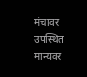मंचावर उपस्थित मान्यवर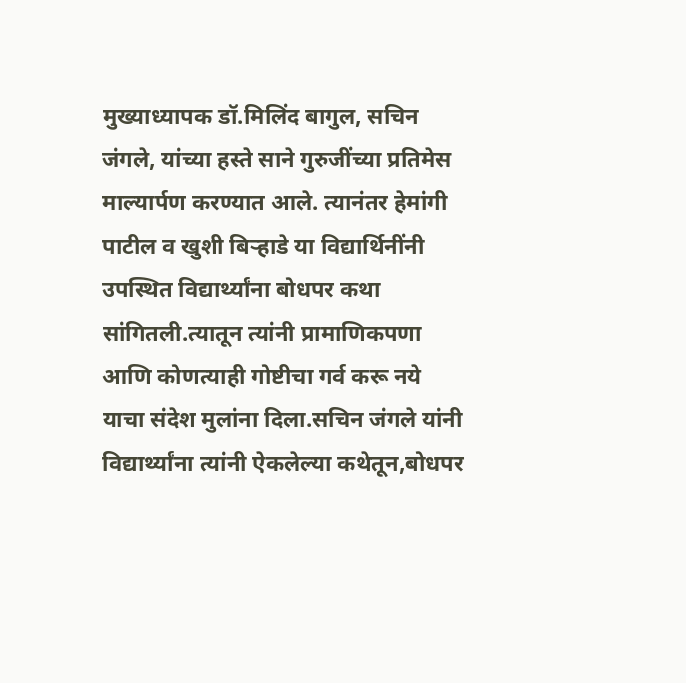मुख्याध्यापक डॉ.मिलिंद बागुल, सचिन जंगले, यांच्या हस्ते साने गुरुजींच्या प्रतिमेस माल्यार्पण करण्यात आले. त्यानंतर हेमांगी पाटील व खुशी बिऱ्हाडे या विद्यार्थिनींनी उपस्थित विद्यार्थ्यांना बोधपर कथा सांगितली.त्यातून त्यांनी प्रामाणिकपणा आणि कोणत्याही गोष्टीचा गर्व करू नये याचा संदेश मुलांना दिला.सचिन जंगले यांनी विद्यार्थ्यांना त्यांनी ऐकलेल्या कथेतून,बोधपर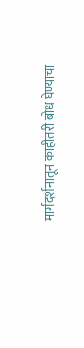मार्गदर्शनातून काहीतरी बोध घेण्याचा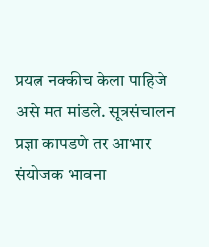प्रयत्न नक्कीच केला पाहिजे असे मत मांडले. सूत्रसंचालन प्रज्ञा कापडणे तर आभार संयोजक भावना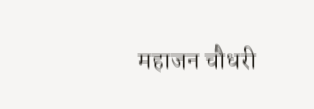महाजन चौधरी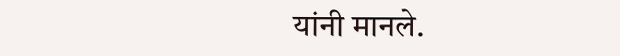यांनी मानले.